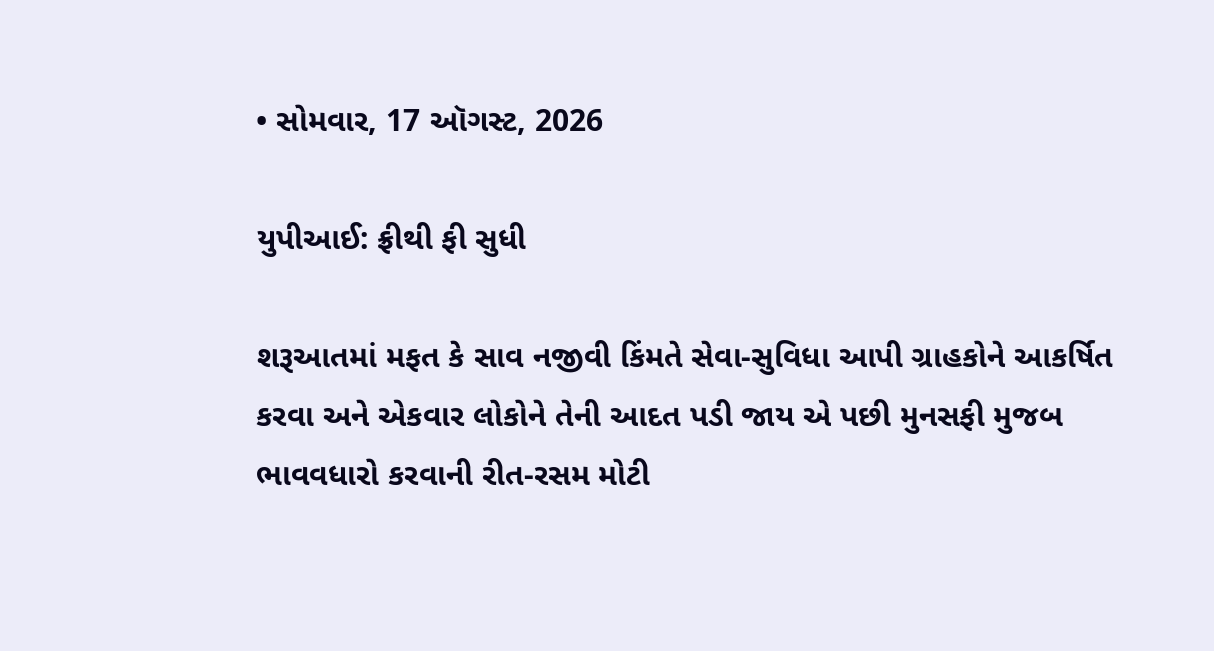• સોમવાર, 17 ઑગસ્ટ, 2026

યુપીઆઈ: ફ્રીથી ફી સુધી

શરૂઆતમાં મફત કે સાવ નજીવી કિંમતે સેવા-સુવિધા આપી ગ્રાહકોને આકર્ષિત કરવા અને એકવાર લોકોને તેની આદત પડી જાય એ પછી મુનસફી મુજબ ભાવવધારો કરવાની રીત-રસમ મોટી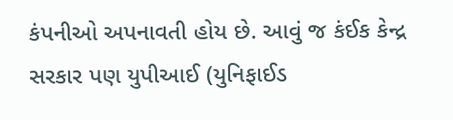કંપનીઓ અપનાવતી હોય છે. આવું જ કંઈક કેન્દ્ર સરકાર પણ યુપીઆઈ (યુનિફાઈડ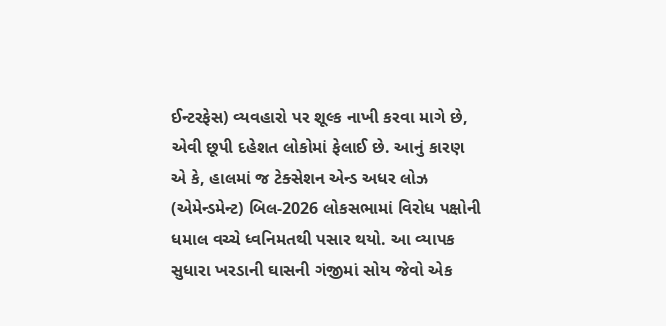ઈન્ટરફેસ) વ્યવહારો પર શૂલ્ક નાખી કરવા માગે છે, એવી છૂપી દહેશત લોકોમાં ફેલાઈ છે. આનું કારણ એ કે, હાલમાં જ ટેક્સેશન એન્ડ અધર લોઝ (એમેન્ડમેન્ટ) બિલ-2026 લોકસભામાં વિરોધ પક્ષોની ધમાલ વચ્ચે ધ્વનિમતથી પસાર થયો. આ વ્યાપક સુધારા ખરડાની ઘાસની ગંજીમાં સોય જેવો એક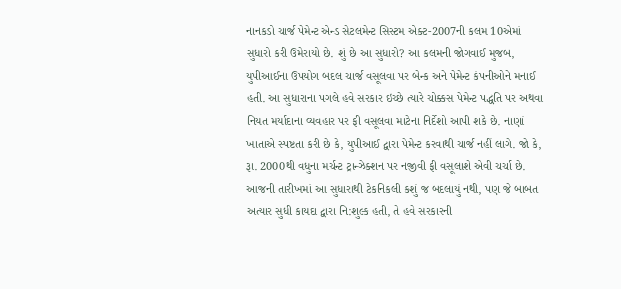નાનકડો ચાર્જ પેમેન્ટ એન્ડ સેટલમેન્ટ સિસ્ટમ એક્ટ-2007ની કલમ 10એમાં સુધારો કરી ઉમેરાયો છે. શું છે આ સુધારો? આ કલમની જોગવાઈ મુજબ, યુપીઆઈના ઉપયોગ બદલ ચાર્જ વસૂલવા પર બેન્ક અને પેમેન્ટ કંપનીઓને મનાઈ હતી. આ સુધારાના પગલે હવે સરકાર ઇચ્છે ત્યારે ચોક્કસ પેમેન્ટ પદ્ધતિ પર અથવા નિયત મર્યાદાના વ્યવહાર પર ફી વસૂલવા માટેના નિર્દેશો આપી શકે છે. નાણાં ખાતાએ સ્પષ્ટતા કરી છે કે, યુપીઆઈ દ્વારા પેમેન્ટ કરવાથી ચાર્જ નહીં લાગે. જો કે, રૂા. 2000થી વધુના મર્ચન્ટ ટ્રાન્ઝેક્શન પર નજીવી ફી વસૂલાશે એવી ચર્ચા છે. આજની તારીખમાં આ સુધારાથી ટેકનિકલી કશું જ બદલાયું નથી, પણ જે બાબત અત્યાર સુધી કાયદા દ્વારા નિ:શુલ્ક હતી, તે હવે સરકારની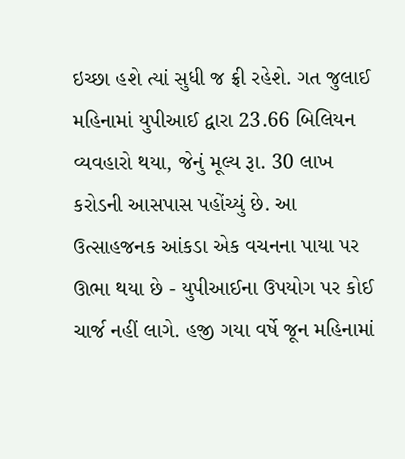ઇચ્છા હશે ત્યાં સુધી જ ફ્રી રહેશે. ગત જુલાઈ મહિનામાં યુપીઆઈ દ્વારા 23.66 બિલિયન વ્યવહારો થયા, જેનું મૂલ્ય રૂા. 30 લાખ કરોડની આસપાસ પહોંચ્યું છે. આ ઉત્સાહજનક આંકડા એક વચનના પાયા પર ઊભા થયા છે - યુપીઆઈના ઉપયોગ પર કોઈ ચાર્જ નહીં લાગે. હજી ગયા વર્ષે જૂન મહિનામાં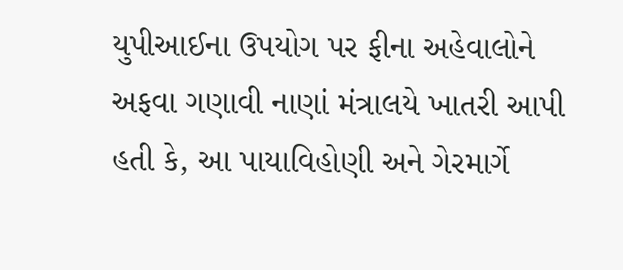યુપીઆઈના ઉપયોગ પર ફીના અહેવાલોને અફવા ગણાવી નાણાં મંત્રાલયે ખાતરી આપી હતી કે, આ પાયાવિહોણી અને ગેરમાર્ગે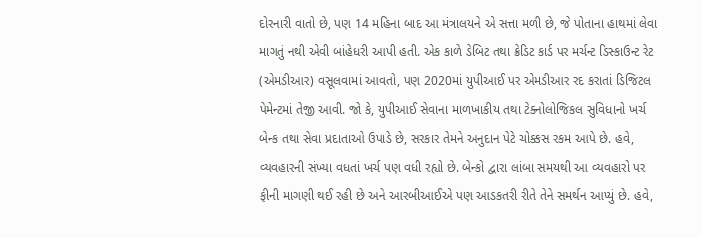દોરનારી વાતો છે, પણ 14 મહિના બાદ આ મંત્રાલયને એ સત્તા મળી છે, જે પોતાના હાથમાં લેવા માગતું નથી એવી બાંહેધરી આપી હતી. એક કાળે ડેબિટ તથા ક્રેડિટ કાર્ડ પર મર્ચન્ટ ડિસ્કાઉન્ટ રેટ (એમડીઆર) વસૂલવામાં આવતો, પણ 2020માં યુપીઆઈ પર એમડીઆર રદ કરાતાં ડિજિટલ પેમેન્ટમાં તેજી આવી. જો કે, યુપીઆઈ સેવાના માળખાકીય તથા ટેક્નોલોજિકલ સુવિધાનો ખર્ચ બેન્ક તથા સેવા પ્રદાતાઓ ઉપાડે છે, સરકાર તેમને અનુદાન પેટે ચોક્કસ રકમ આપે છે. હવે, વ્યવહારની સંખ્યા વધતાં ખર્ચ પણ વધી રહ્યો છે. બેન્કો દ્વારા લાંબા સમયથી આ વ્યવહારો પર ફીની માગણી થઈ રહી છે અને આરબીઆઈએ પણ આડકતરી રીતે તેને સમર્થન આપ્યું છે. હવે,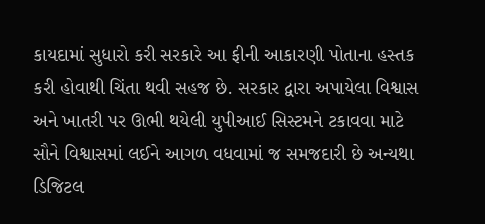કાયદામાં સુધારો કરી સરકારે આ ફીની આકારણી પોતાના હસ્તક કરી હોવાથી ચિંતા થવી સહજ છે. સરકાર દ્વારા અપાયેલા વિશ્વાસ અને ખાતરી પર ઊભી થયેલી યુપીઆઈ સિસ્ટમને ટકાવવા માટે સૌને વિશ્વાસમાં લઈને આગળ વધવામાં જ સમજદારી છે અન્યથા ડિજિટલ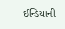ઈન્ડિયાની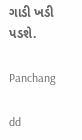ગાડી ખડી પડશે.

Panchang

dd